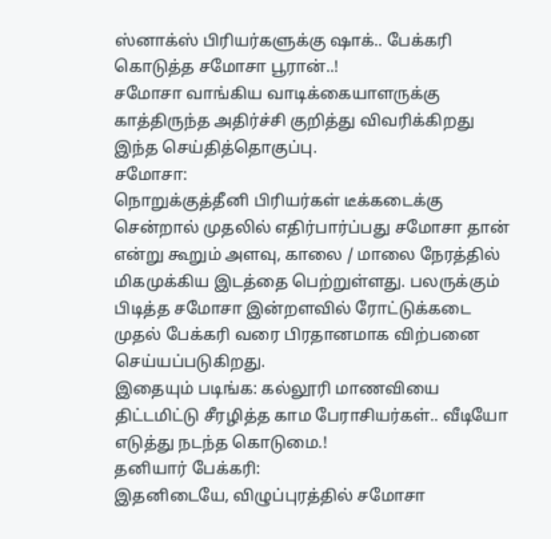ஸ்னாக்ஸ் பிரியர்களுக்கு ஷாக்.. பேக்கரி கொடுத்த சமோசா பூரான்..!
சமோசா வாங்கிய வாடிக்கையாளருக்கு காத்திருந்த அதிர்ச்சி குறித்து விவரிக்கிறது இந்த செய்தித்தொகுப்பு.
சமோசா:
நொறுக்குத்தீனி பிரியர்கள் டீக்கடைக்கு சென்றால் முதலில் எதிர்பார்ப்பது சமோசா தான் என்று கூறும் அளவு, காலை / மாலை நேரத்தில் மிகமுக்கிய இடத்தை பெற்றுள்ளது. பலருக்கும் பிடித்த சமோசா இன்றளவில் ரோட்டுக்கடை முதல் பேக்கரி வரை பிரதானமாக விற்பனை செய்யப்படுகிறது.
இதையும் படிங்க: கல்லூரி மாணவியை திட்டமிட்டு சீரழித்த காம பேராசியர்கள்.. வீடியோ எடுத்து நடந்த கொடுமை.!
தனியார் பேக்கரி:
இதனிடையே, விழுப்புரத்தில் சமோசா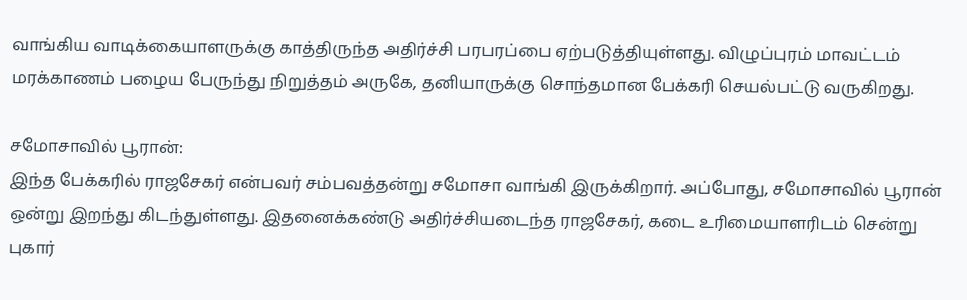வாங்கிய வாடிக்கையாளருக்கு காத்திருந்த அதிர்ச்சி பரபரப்பை ஏற்படுத்தியுள்ளது. விழுப்புரம் மாவட்டம் மரக்காணம் பழைய பேருந்து நிறுத்தம் அருகே, தனியாருக்கு சொந்தமான பேக்கரி செயல்பட்டு வருகிறது.

சமோசாவில் பூரான்:
இந்த பேக்கரில் ராஜசேகர் என்பவர் சம்பவத்தன்று சமோசா வாங்கி இருக்கிறார். அப்போது, சமோசாவில் பூரான் ஒன்று இறந்து கிடந்துள்ளது. இதனைக்கண்டு அதிர்ச்சியடைந்த ராஜசேகர், கடை உரிமையாளரிடம் சென்று புகார்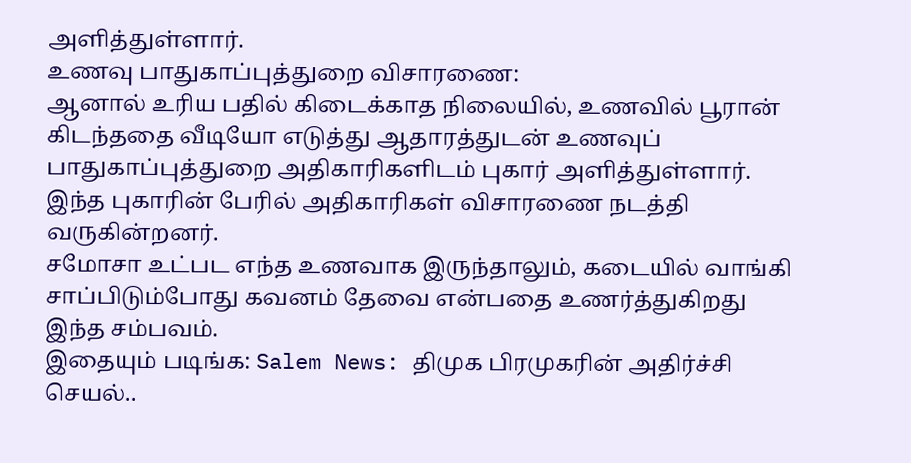அளித்துள்ளார்.
உணவு பாதுகாப்புத்துறை விசாரணை:
ஆனால் உரிய பதில் கிடைக்காத நிலையில், உணவில் பூரான் கிடந்ததை வீடியோ எடுத்து ஆதாரத்துடன் உணவுப் பாதுகாப்புத்துறை அதிகாரிகளிடம் புகார் அளித்துள்ளார். இந்த புகாரின் பேரில் அதிகாரிகள் விசாரணை நடத்தி வருகின்றனர்.
சமோசா உட்பட எந்த உணவாக இருந்தாலும், கடையில் வாங்கி சாப்பிடும்போது கவனம் தேவை என்பதை உணர்த்துகிறது இந்த சம்பவம்.
இதையும் படிங்க: Salem News: திமுக பிரமுகரின் அதிர்ச்சி செயல்..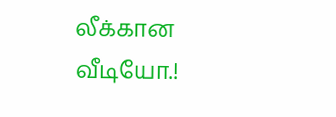லீக்கான வீடியோ.!